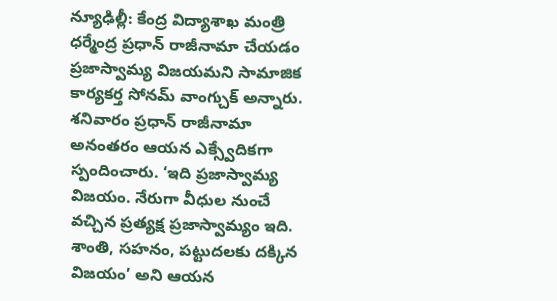న్యూఢిల్లీ: కేంద్ర విద్యాశాఖ మంత్రి ధర్మేంద్ర ప్రధాన్ రాజీనామా చేయడం ప్రజాస్వామ్య విజయమని సామాజిక కార్యకర్త సోనమ్ వాంగ్చుక్ అన్నారు. శనివారం ప్రధాన్ రాజీనామా అనంతరం ఆయన ఎక్స్వేదికగా స్పందించారు. ‘ఇది ప్రజాస్వామ్య విజయం. నేరుగా వీధుల నుంచే వచ్చిన ప్రత్యక్ష ప్రజాస్వామ్యం ఇది. శాంతి, సహనం, పట్టుదలకు దక్కిన విజయం’ అని ఆయన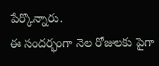పేర్కొన్నారు.
ఈ సందర్భంగా నెల రోజులకు పైగా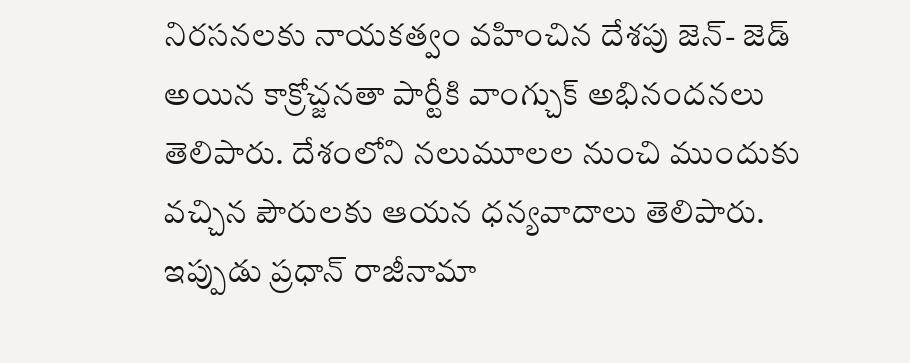నిరసనలకు నాయకత్వం వహించిన దేశపు జెన్- జెడ్ అయిన కాక్రోచ్జనతా పార్టీకి వాంగ్చుక్ అభినందనలు తెలిపారు. దేశంలోని నలుమూలల నుంచి ముందుకు వచ్చిన పౌరులకు ఆయన ధన్యవాదాలు తెలిపారు. ఇప్పుడు ప్రధాన్ రాజీనామా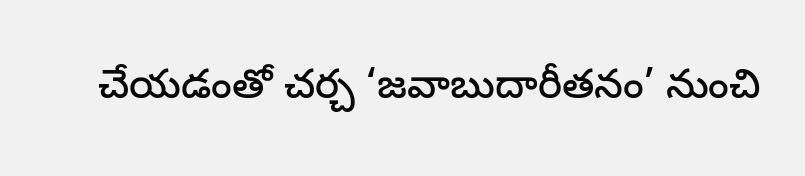చేయడంతో చర్చ ‘జవాబుదారీతనం’ నుంచి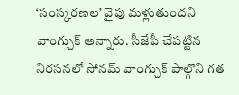‘సంస్కరణల’ వైపు మళ్లుతుందని వాంగ్చుక్ అన్నారు. సీజేపీ చేపట్టిన నిరసనలో సోనమ్ వాంగ్చుక్ పాల్గొని గత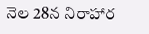నెల 28న నిరాహార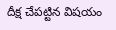దీక్ష చేపట్టిన విషయం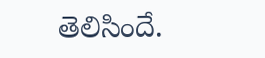తెలిసిందే.